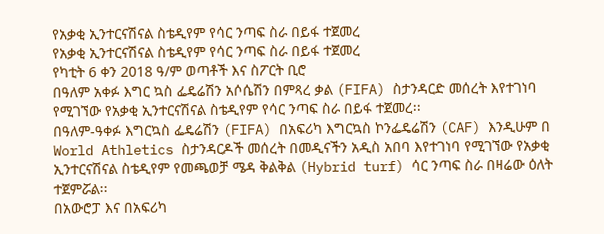የአቃቂ ኢንተርናሽናል ስቴዲየም የሳር ንጣፍ ስራ በይፋ ተጀመረ
የአቃቂ ኢንተርናሽናል ስቴዲየም የሳር ንጣፍ ስራ በይፋ ተጀመረ
የካቲት 6 ቀን 2018 ዓ/ም ወጣቶች እና ስፖርት ቢሮ
በዓለም አቀፉ እግር ኳስ ፌዴሬሽን አሶሴሽን በምጻረ ቃል (FIFA) ስታንዳርድ መሰረት እየተገነባ የሚገኘው የአቃቂ ኢንተርናሽናል ስቴዲየም የሳር ንጣፍ ስራ በይፋ ተጀመረ፡፡
በዓለም-ዓቀፉ እግርኳስ ፌዴሬሽን (FIFA) በአፍሪካ እግርኳስ ኮንፌዴሬሽን (CAF) እንዲሁም በ World Athletics ስታንዳርዶች መሰረት በመዲናችን አዲስ አበባ እየተገነባ የሚገኘው የአቃቂ ኢንተርናሽናል ስቴዲየም የመጫወቻ ሜዳ ቅልቅል (Hybrid turf) ሳር ንጣፍ ስራ በዛሬው ዕለት ተጀምሯል፡፡
በአውሮፓ እና በአፍሪካ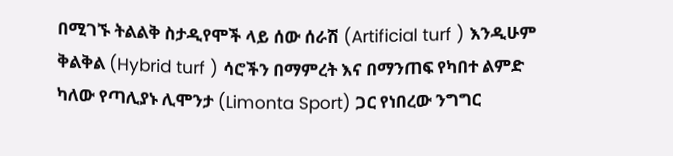በሚገኙ ትልልቅ ስታዲየሞች ላይ ሰው ሰራሽ (Artificial turf ) እንዲሁም ቅልቅል (Hybrid turf ) ሳሮችን በማምረት እና በማንጠፍ የካበተ ልምድ ካለው የጣሊያኑ ሊሞንታ (Limonta Sport) ጋር የነበረው ንግግር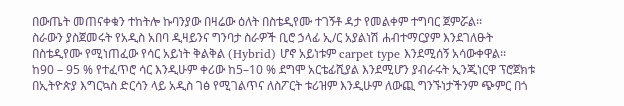በውጤት መጠናቀቁን ተከትሎ ኩባንያው በዛሬው ዕለት በስቴዲየሙ ተገኝቶ ዳታ የመልቀም ተግባር ጀምሯል፡፡
ስራውን ያስጀመሩት የአዲስ አበባ ዲዛይንና ግንባታ ስራዎች ቢሮ ኃላፊ ኢ/ር አያልነሽ ሐብተማርያም እንደገለፁት በስቴዲየሙ የሚነጠፈው የሳር አይነት ቅልቅል (Hybrid) ሆኖ አይነቱም carpet type እንደሚሰኝ አሳውቀዋል፡፡
ከ90 – 95 % የተፈጥሮ ሳር እንዲሁም ቀሪው ከ5–10 % ደግሞ አርቴፊሺያል እንደሚሆን ያብራሩት ኢንጂነርዋ ፕሮጀክቱ በኢትዮጵያ እግርኳስ ድርሳን ላይ አዲስ ገፅ የሚገልጥና ለስፖርት ቱሪዝም እንዲሁም ለውጪ ግንኙነታችንም ጭምር በጎ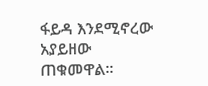ፋይዳ እንደሚኖረው አያይዘው ጠቁመዋል፡፡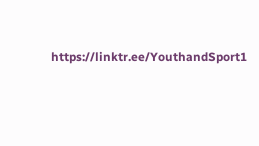https://linktr.ee/YouthandSport1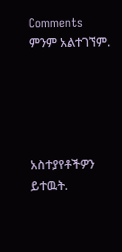Comments
ምንም አልተገኘም.





አስተያየቶችዎን ይተዉት.